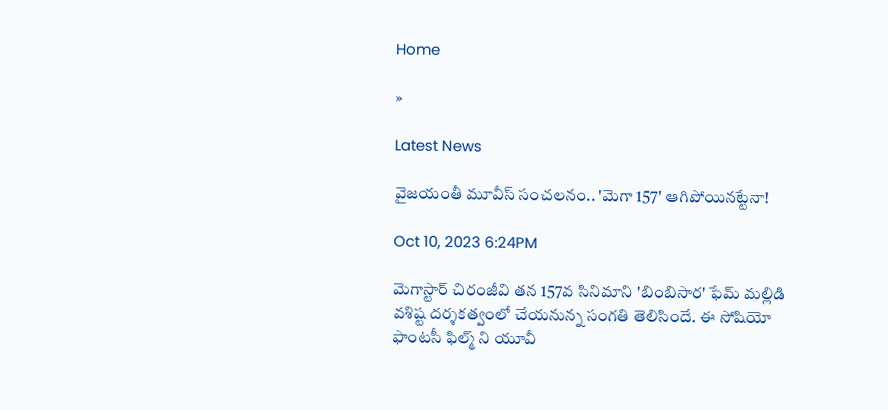Home

»

Latest News

వైజయంతీ మూవీస్ సంచలనం.. 'మెగా 157' ఆగిపోయినట్టేనా!

Oct 10, 2023 6:24PM

మెగాస్టార్ చిరంజీవి తన 157వ సినిమాని 'బింబిసార' ఫేమ్ మల్లిడి వశిష్ట దర్శకత్వంలో చేయనున్న సంగతి తెలిసిందే. ఈ సోషియో ఫాంట‌సీ ఫిల్మ్ ని యూవీ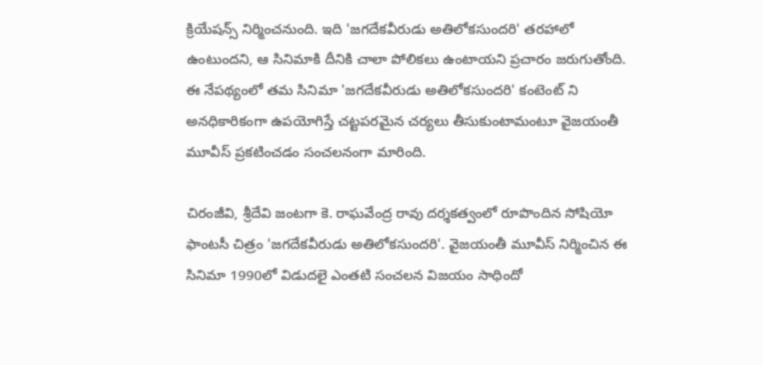క్రియేషన్స్ నిర్మించనుంది. ఇది 'జగదేకవీరుడు అతిలోకసుందరి' తరహాలో ఉంటుందని, ఆ సినిమాకి దీనికి చాలా పోలికలు ఉంటాయని ప్రచారం జరుగుతోంది. ఈ నేపథ్యంలో తమ సినిమా 'జగదేకవీరుడు అతిలోకసుందరి' కంటెంట్ ని అనధికారికంగా ఉపయోగిస్తే చట్టపరమైన చర్యలు తీసుకుంటామంటూ వైజయంతీ మూవీస్ ప్రకటించడం సంచలనంగా మారింది.

చిరంజీవి, శ్రీదేవి జంటగా కె. రాఘవేంద్ర రావు దర్శకత్వంలో రూపొందిన సోషియో ఫాంటసీ చిత్రం 'జగదేకవీరుడు అతిలోకసుందరి'. వైజయంతీ మూవీస్ నిర్మించిన ఈ సినిమా 1990లో విడుదలై ఎంతటి సంచలన విజయం సాధిందో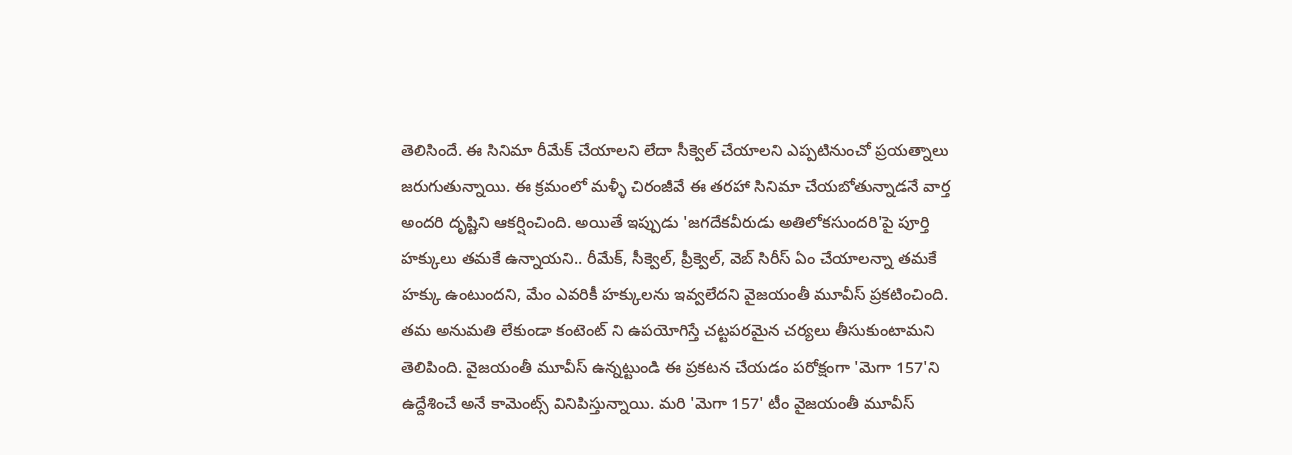తెలిసిందే. ఈ సినిమా రీమేక్ చేయాలని లేదా సీక్వెల్ చేయాలని ఎప్పటినుంచో ప్రయత్నాలు జరుగుతున్నాయి. ఈ క్రమంలో మళ్ళీ చిరంజీవే ఈ తరహా సినిమా చేయబోతున్నాడనే వార్త అందరి దృష్టిని ఆకర్షించింది. అయితే ఇప్పుడు 'జగదేకవీరుడు అతిలోకసుందరి'పై పూర్తి హక్కులు తమకే ఉన్నాయని.. రీమేక్, సీక్వెల్, ప్రీక్వెల్, వెబ్ సిరీస్ ఏం చేయాలన్నా తమకే హక్కు ఉంటుందని, మేం ఎవరికీ హక్కులను ఇవ్వలేదని వైజయంతీ మూవీస్ ప్రకటించింది. తమ అనుమతి లేకుండా కంటెంట్ ని ఉపయోగిస్తే చట్టపరమైన చర్యలు తీసుకుంటామని తెలిపింది. వైజయంతీ మూవీస్ ఉన్నట్టుండి ఈ ప్రకటన చేయడం పరోక్షంగా 'మెగా 157'ని ఉద్దేశించే అనే కామెంట్స్ వినిపిస్తున్నాయి. మరి 'మెగా 157' టీం వైజయంతీ మూవీస్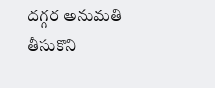దగ్గర అనుమతి తీసుకొని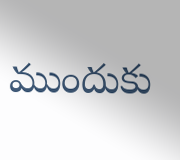ముందుకు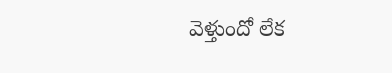వెళ్తుందో లేక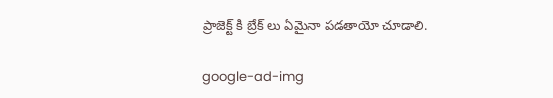ప్రాజెక్ట్ కి బ్రేక్ లు ఏమైనా పడతాయో చూడాలి.

google-ad-img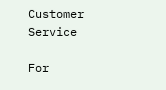Customer Service

For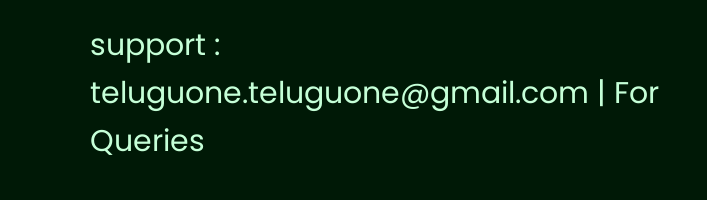support : teluguone.teluguone@gmail.com | For Queries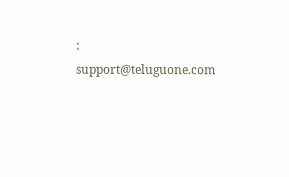: support@teluguone.com